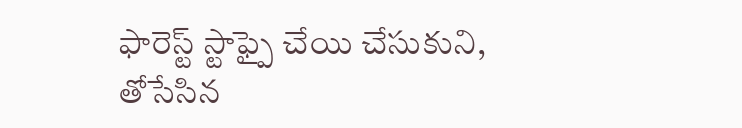ఫారెస్ట్ స్టాఫ్పై చేయి చేసుకుని, తోసేసిన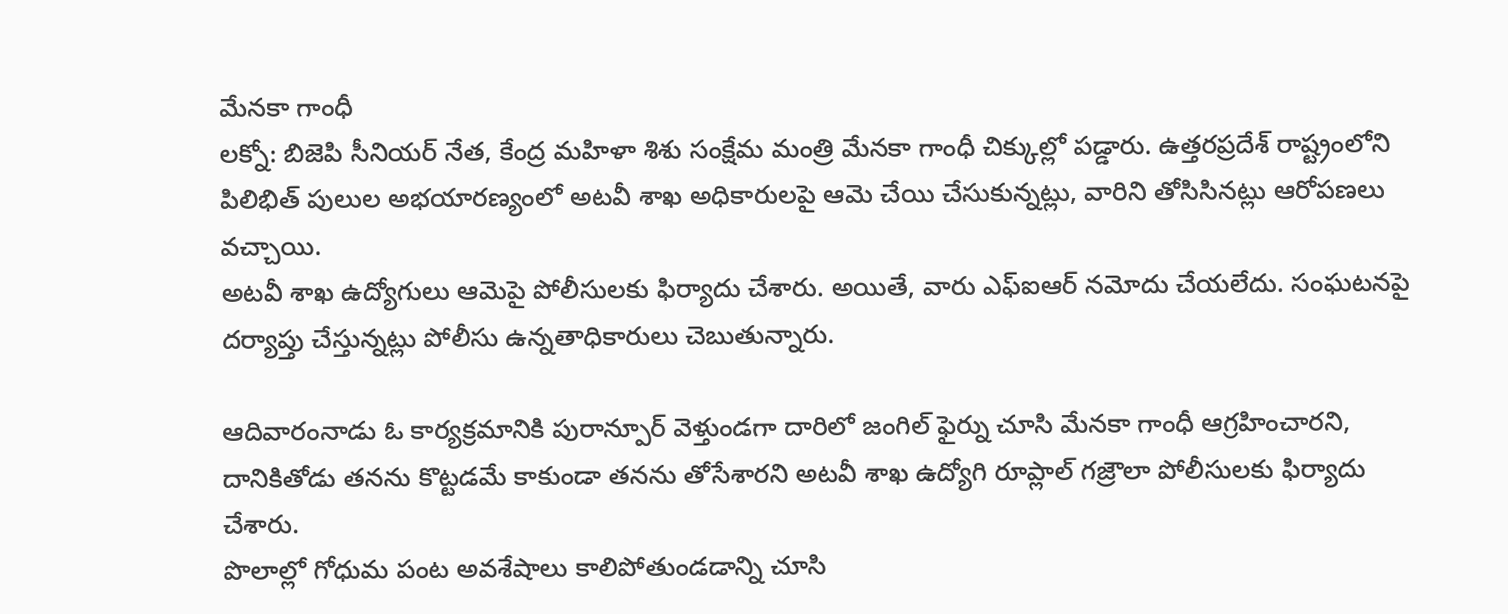మేనకా గాంధీ
లక్నో: బిజెపి సీనియర్ నేత, కేంద్ర మహిళా శిశు సంక్షేమ మంత్రి మేనకా గాంధీ చిక్కుల్లో పడ్డారు. ఉత్తరప్రదేశ్ రాష్ట్రంలోని పిలిభిత్ పులుల అభయారణ్యంలో అటవీ శాఖ అధికారులపై ఆమె చేయి చేసుకున్నట్లు, వారిని తోసిసినట్లు ఆరోపణలు వచ్చాయి.
అటవీ శాఖ ఉద్యోగులు ఆమెపై పోలీసులకు ఫిర్యాదు చేశారు. అయితే, వారు ఎఫ్ఐఆర్ నమోదు చేయలేదు. సంఘటనపై దర్యాప్తు చేస్తున్నట్లు పోలీసు ఉన్నతాధికారులు చెబుతున్నారు.

ఆదివారంనాడు ఓ కార్యక్రమానికి పురాన్పూర్ వెళ్తుండగా దారిలో జంగిల్ ఫైర్ను చూసి మేనకా గాంధీ ఆగ్రహించారని, దానికితోడు తనను కొట్టడమే కాకుండా తనను తోసేశారని అటవీ శాఖ ఉద్యోగి రూప్లాల్ గజ్రౌలా పోలీసులకు ఫిర్యాదు చేశారు.
పొలాల్లో గోధుమ పంట అవశేషాలు కాలిపోతుండడాన్ని చూసి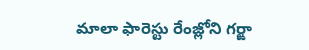మాలా ఫారెస్టు రేంజ్లోని గర్ఙా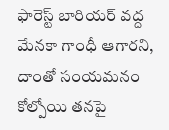ఫారెస్ట్ బారియర్ వద్ద మేనకా గాంధీ ఆగారని, దాంతో సంయమనం కోల్పోయి తనపై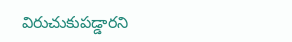విరుచుకుపడ్డారని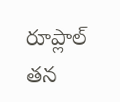రూప్లాల్ తన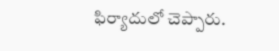ఫిర్యాదులో చెప్పారు.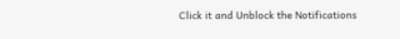Click it and Unblock the Notifications